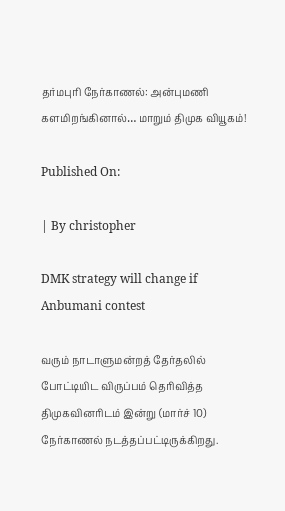தர்மபுரி நேர்காணல்: அன்புமணி களமிறங்கினால்… மாறும் திமுக வியூகம்!

Published On:

| By christopher

DMK strategy will change if Anbumani contest

வரும் நாடாளுமன்றத் தேர்தலில் போட்டியிட விருப்பம் தெரிவித்த திமுகவினரிடம் இன்று (மார்ச் 10) நேர்காணல் நடத்தப்பட்டிருக்கிறது.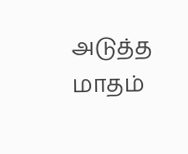அடுத்த மாதம்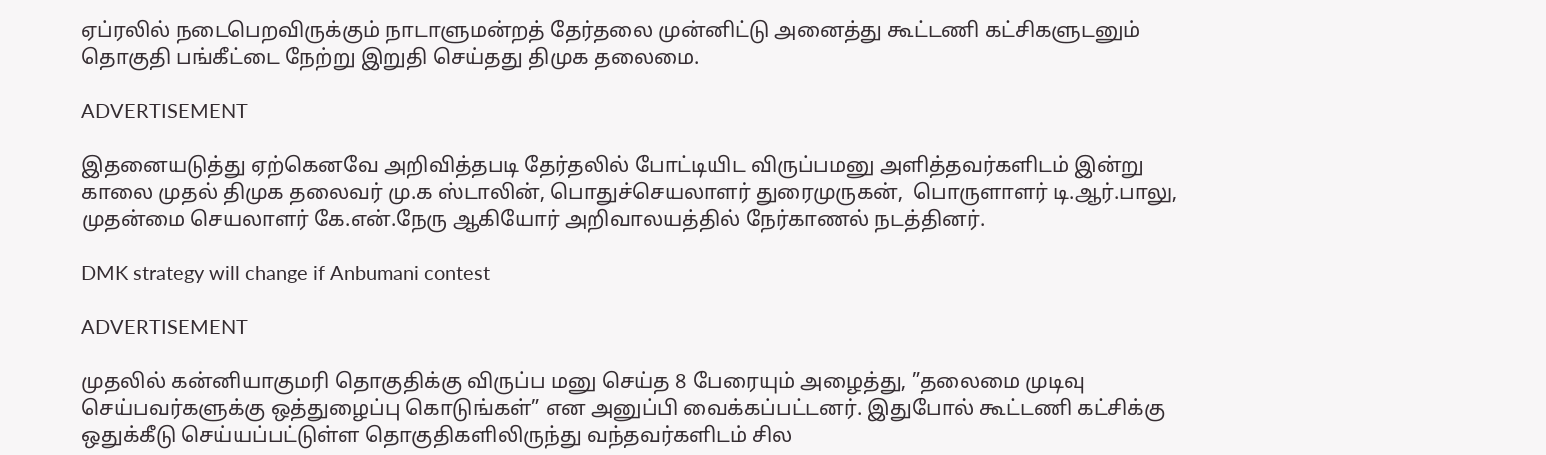ஏப்ரலில் நடைபெறவிருக்கும் நாடாளுமன்றத் தேர்தலை முன்னிட்டு அனைத்து கூட்டணி கட்சிகளுடனும் தொகுதி பங்கீட்டை நேற்று இறுதி செய்தது திமுக தலைமை.

ADVERTISEMENT

இதனையடுத்து ஏற்கெனவே அறிவித்தபடி தேர்தலில் போட்டியிட விருப்பமனு அளித்தவர்களிடம் இன்று காலை முதல் திமுக தலைவர் மு.க ஸ்டாலின், பொதுச்செயலாளர் துரைமுருகன்,  பொருளாளர் டி.ஆர்.பாலு, முதன்மை செயலாளர் கே.என்.நேரு ஆகியோர் அறிவாலயத்தில் நேர்காணல் நடத்தினர்.

DMK strategy will change if Anbumani contest

ADVERTISEMENT

முதலில் கன்னியாகுமரி தொகுதிக்கு விருப்ப மனு செய்த 8 பேரையும் அழைத்து, ”தலைமை முடிவு செய்பவர்களுக்கு ஒத்துழைப்பு கொடுங்கள்” என அனுப்பி வைக்கப்பட்டனர். இதுபோல் கூட்டணி கட்சிக்கு ஒதுக்கீடு செய்யப்பட்டுள்ள தொகுதிகளிலிருந்து வந்தவர்களிடம் சில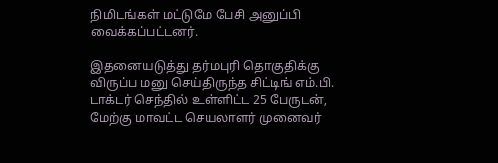நிமிடங்கள் மட்டுமே பேசி அனுப்பி வைக்கப்பட்டனர்.

இதனையடுத்து தர்மபுரி தொகுதிக்கு விருப்ப மனு செய்திருந்த சிட்டிங் எம்.பி. டாக்டர் செந்தில் உள்ளிட்ட 25 பேருடன், மேற்கு மாவட்ட செயலாளர் முனைவர்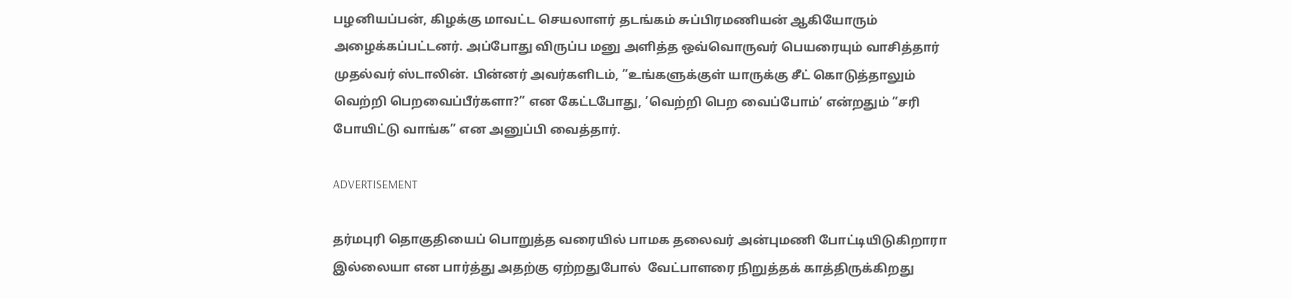பழனியப்பன், கிழக்கு மாவட்ட செயலாளர் தடங்கம் சுப்பிரமணியன் ஆகியோரும் அழைக்கப்பட்டனர். அப்போது விருப்ப மனு அளித்த ஒவ்வொருவர் பெயரையும் வாசித்தார் முதல்வர் ஸ்டாலின். பின்னர் அவர்களிடம், ”உங்களுக்குள் யாருக்கு சீட் கொடுத்தாலும் வெற்றி பெறவைப்பீர்களா?” என கேட்டபோது, ’வெற்றி பெற வைப்போம்’ என்றதும் ”சரி போயிட்டு வாங்க” என அனுப்பி வைத்தார்.

ADVERTISEMENT

தர்மபுரி தொகுதியைப் பொறுத்த வரையில் பாமக தலைவர் அன்புமணி போட்டியிடுகிறாரா இல்லையா என பார்த்து அதற்கு ஏற்றதுபோல்  வேட்பாளரை நிறுத்தக் காத்திருக்கிறது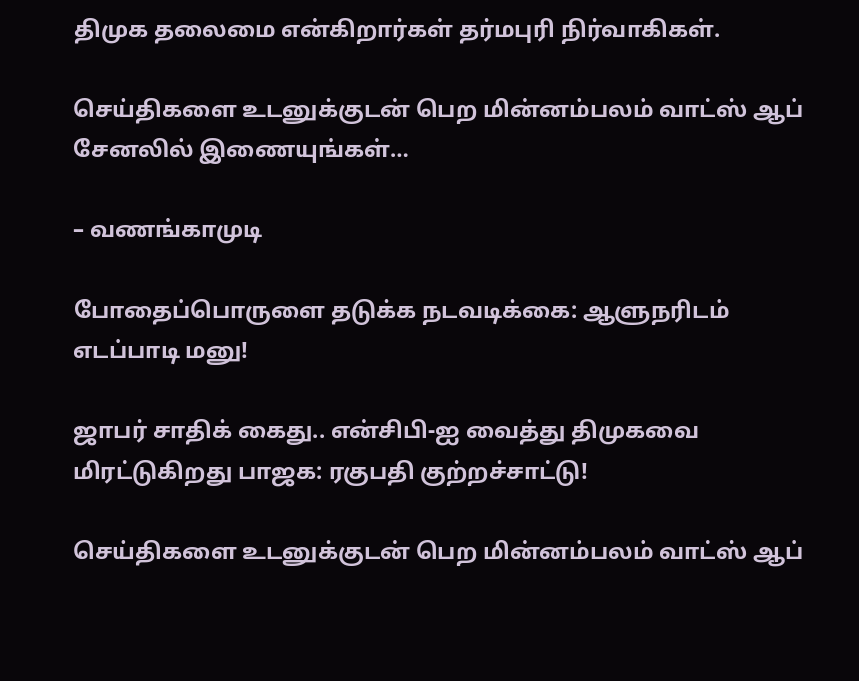திமுக தலைமை என்கிறார்கள் தர்மபுரி நிர்வாகிகள்.

செய்திகளை உடனுக்குடன் பெற மின்னம்பலம் வாட்ஸ் ஆப் சேனலில் இணையுங்கள்…

– வணங்காமுடி

போதைப்பொருளை தடுக்க நடவடிக்கை: ஆளுநரிடம் எடப்பாடி மனு!

ஜாபர் சாதிக் கைது.. என்சிபி-ஐ வைத்து திமுகவை மிரட்டுகிறது பாஜக: ரகுபதி குற்றச்சாட்டு!

செய்திகளை உடனுக்குடன் பெற மின்னம்பலம் வாட்ஸ் ஆப்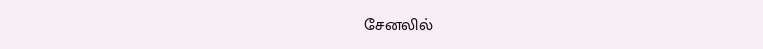சேனலில்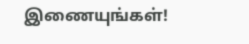இணையுங்கள்!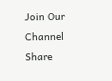Join Our Channel
Share